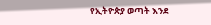የኢትዮጵያ ወጣት እንደ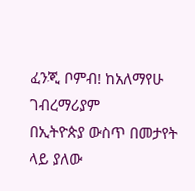ፈንጂ ቦምብ! ከአለማየሁ ገብረማሪያም
በኢትዮጵያ ውስጥ በመታየት ላይ ያለው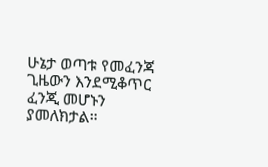ሁኔታ ወጣቱ የመፈንጃ ጊዜውን እንደሚቆጥር ፈንጂ መሆኑን ያመለክታል።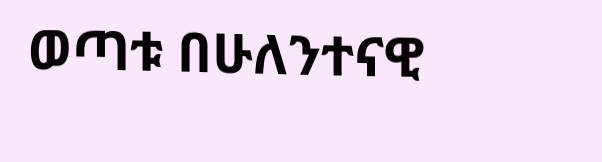ወጣቱ በሁለንተናዊ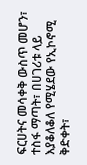ፍርሀትና መሳቀቅ ውስጥ መሆን፣ ተስፋ ማጣት፣ በሀገሪቱ ላይ እያቆለቆለ የሚሄደው የኢኮኖሚ ቅድቀት፣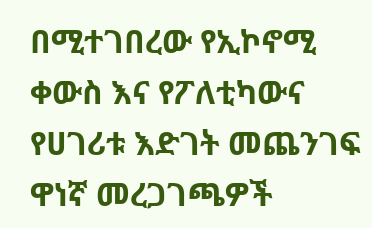በሚተገበረው የኢኮኖሚ ቀውስ እና የፖለቲካውና የሀገሪቱ እድገት መጨንገፍ ዋነኛ መረጋገጫዎች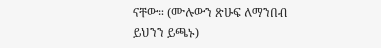ናቸው። (ሙሉውን ጽሁፍ ለማንበብ ይህንን ይጫኑ)